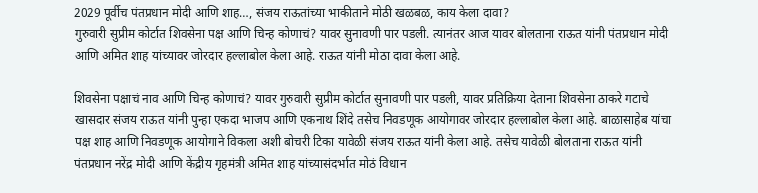2029 पूर्वीच पंतप्रधान मोदी आणि शाह…, संजय राऊतांच्या भाकीताने मोठी खळबळ, काय केला दावा?
गुरुवारी सुप्रीम कोर्टात शिवसेना पक्ष आणि चिन्ह कोणाचं? यावर सुनावणी पार पडली. त्यानंतर आज यावर बोलताना राऊत यांनी पंतप्रधान मोदी आणि अमित शाह यांच्यावर जोरदार हल्लाबोल केला आहे. राऊत यांनी मोठा दावा केला आहे.

शिवसेना पक्षाचं नाव आणि चिन्ह कोणाचं? यावर गुरुवारी सुप्रीम कोर्टात सुनावणी पार पडली, यावर प्रतिक्रिया देताना शिवसेना ठाकरे गटाचे खासदार संजय राऊत यांनी पुन्हा एकदा भाजप आणि एकनाथ शिंदे तसेच निवडणूक आयोगावर जोरदार हल्लाबोल केला आहे. बाळासाहेब यांचा पक्ष शाह आणि निवडणूक आयोगाने विकला अशी बोचरी टिका यावेळी संजय राऊत यांनी केला आहे. तसेच यावेळी बोलताना राऊत यांनी पंतप्रधान नरेंद्र मोदी आणि केंद्रीय गृहमंत्री अमित शाह यांच्यासंदर्भात मोठं विधान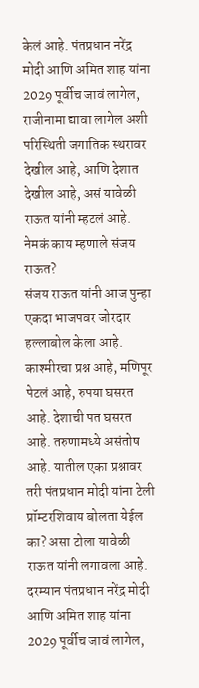केलं आहे. पंतप्रधान नरेंद्र मोदी आणि अमित शाह यांना 2029 पूर्वीच जावं लागेल, राजीनामा द्यावा लागेल अशी परिस्थिती जगातिक स्थरावर देखील आहे, आणि देशात देखील आहे, असं यावेळी राऊत यांनी म्हटलं आहे.
नेमकं काय म्हणाले संजय राऊत?
संजय राऊत यांनी आज पुन्हा एकदा भाजपवर जोरदार हल्लाबोल केला आहे. काश्मीरचा प्रश्न आहे, मणिपूर पेटलं आहे, रुपया घसरत आहे. देशाची पत घसरत आहे. तरुणामध्ये असंतोष आहे. यातील एका प्रश्नावर तरी पंतप्रधान मोदी यांना टेली प्रॉम्टरशिवाय बोलता येईल का? असा टोला यावेळी राऊत यांनी लगावला आहे. दरम्यान पंतप्रधान नरेंद्र मोदी आणि अमित शाह यांना 2029 पूर्वीच जावं लागेल,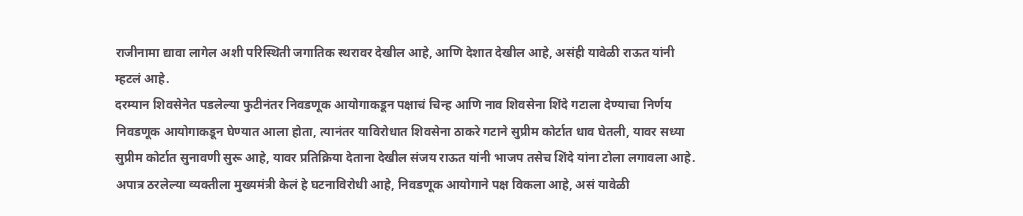राजीनामा द्यावा लागेल अशी परिस्थिती जगातिक स्थरावर देखील आहे, आणि देशात देखील आहे, असंही यावेळी राऊत यांनी म्हटलं आहे.
दरम्यान शिवसेनेत पडलेल्या फुटीनंतर निवडणूक आयोगाकडून पक्षाचं चिन्ह आणि नाव शिवसेना शिंदे गटाला देण्याचा निर्णय निवडणूक आयोगाकडून घेण्यात आला होता, त्यानंतर याविरोधात शिवसेना ठाकरे गटाने सुप्रीम कोर्टात धाव घेतली, यावर सध्या सुप्रीम कोर्टात सुनावणी सुरू आहे, यावर प्रतिक्रिया देताना देखील संजय राऊत यांनी भाजप तसेच शिंदे यांना टोला लगावला आहे. अपात्र ठरलेल्या व्यक्तीला मुख्यमंत्री केलं हे घटनाविरोधी आहे, निवडणूक आयोगाने पक्ष विकला आहे, असं यावेळी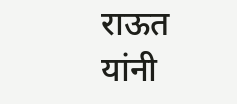राऊत यांनी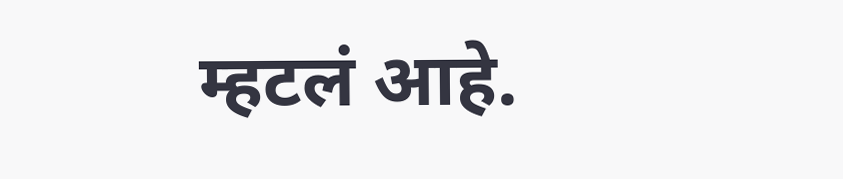म्हटलं आहे.